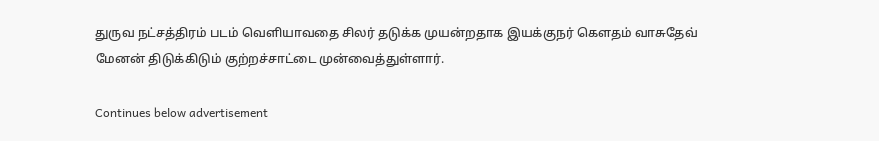துருவ நட்சத்திரம் படம் வெளியாவதை சிலர் தடுக்க முயன்றதாக இயக்குநர் கௌதம் வாசுதேவ் மேனன் திடுக்கிடும் குற்றச்சாட்டை முன்வைத்துள்ளார்.

Continues below advertisement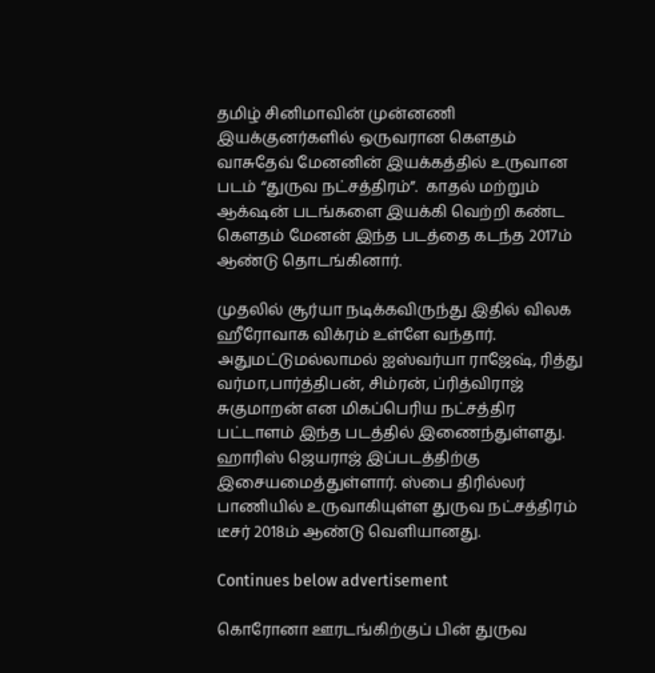தமிழ் சினிமாவின் முன்னணி இயக்குனர்களில் ஒருவரான கௌதம் வாசுதேவ் மேனனின் இயக்கத்தில் உருவான படம் “துருவ நட்சத்திரம்”.  காதல் மற்றும் ஆக்‌ஷன் படங்களை இயக்கி வெற்றி கண்ட கௌதம் மேனன் இந்த படத்தை கடந்த 2017ம் ஆண்டு தொடங்கினார்.

முதலில் சூர்யா நடிக்கவிருந்து இதில் விலக ஹீரோவாக விக்ரம் உள்ளே வந்தார். அதுமட்டுமல்லாமல் ஐஸ்வர்யா ராஜேஷ், ரித்து வர்மா,பார்த்திபன், சிம்ரன், ப்ரித்விராஜ் சுகுமாறன் என மிகப்பெரிய நட்சத்திர பட்டாளம் இந்த படத்தில் இணைந்துள்ளது. ஹாரிஸ் ஜெயராஜ் இப்படத்திற்கு இசையமைத்துள்ளார். ஸ்பை திரில்லர் பாணியில் உருவாகியுள்ள துருவ நட்சத்திரம் டீசர் 2018ம் ஆண்டு வெளியானது.

Continues below advertisement

கொரோனா ஊரடங்கிற்குப் பின் துருவ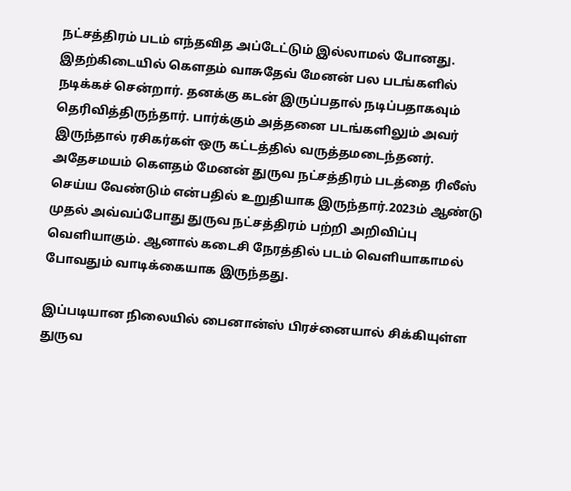நட்சத்திரம் படம் எந்தவித அப்டேட்டும் இல்லாமல் போனது. இதற்கிடையில் கௌதம் வாசுதேவ் மேனன் பல படங்களில் நடிக்கச் சென்றார். தனக்கு கடன் இருப்பதால் நடிப்பதாகவும் தெரிவித்திருந்தார். பார்க்கும் அத்தனை படங்களிலும் அவர் இருந்தால் ரசிகர்கள் ஒரு கட்டத்தில் வருத்தமடைந்தனர். அதேசமயம் கௌதம் மேனன் துருவ நட்சத்திரம் படத்தை ரிலீஸ் செய்ய வேண்டும் என்பதில் உறுதியாக இருந்தார்.2023ம் ஆண்டு முதல் அவ்வப்போது துருவ நட்சத்திரம் பற்றி அறிவிப்பு வெளியாகும். ஆனால் கடைசி நேரத்தில் படம் வெளியாகாமல் போவதும் வாடிக்கையாக இருந்தது.

இப்படியான நிலையில் பைனான்ஸ் பிரச்னையால் சிக்கியுள்ள துருவ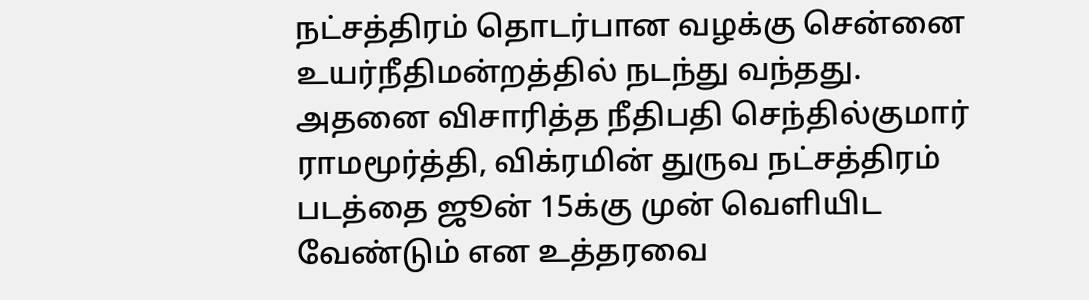நட்சத்திரம் தொடர்பான வழக்கு சென்னை உயர்நீதிமன்றத்தில் நடந்து வந்தது. அதனை விசாரித்த நீதிபதி செந்தில்குமார் ராமமூர்த்தி, விக்ரமின் துருவ நட்சத்திரம் படத்தை ஜூன் 15க்கு முன் வெளியிட வேண்டும் என உத்தரவை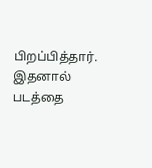பிறப்பித்தார். இதனால் படத்தை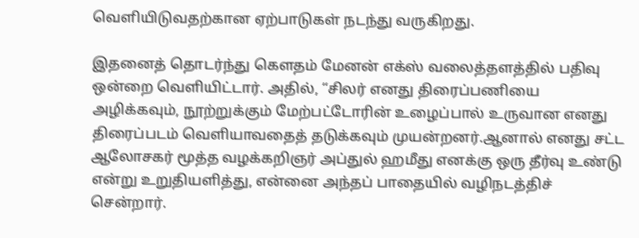வெளியிடுவதற்கான ஏற்பாடுகள் நடந்து வருகிறது.

இதனைத் தொடர்ந்து கௌதம் மேனன் எக்ஸ் வலைத்தளத்தில் பதிவு ஒன்றை வெளியிட்டார். அதில், “சிலர் எனது திரைப்பணியை அழிக்கவும், நூற்றுக்கும் மேற்பட்டோரின் உழைப்பால் உருவான எனது திரைப்படம் வெளியாவதைத் தடுக்கவும் முயன்றனர்.ஆனால் எனது சட்ட ஆலோசகர் மூத்த வழக்கறிஞர் அப்துல் ஹமீது எனக்கு ஒரு தீர்வு உண்டு என்று உறுதியளித்து, என்னை அந்தப் பாதையில் வழிநடத்திச் சென்றார்.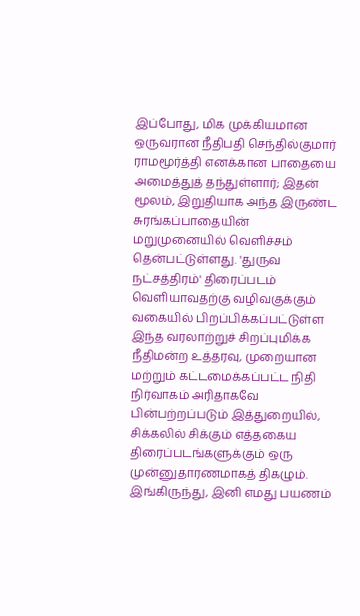இப்போது, மிக முக்கியமான ஒருவரான நீதிபதி செந்தில்குமார் ராமமூர்த்தி எனக்கான பாதையை அமைத்துத் தந்துள்ளார்; இதன் மூலம், இறுதியாக அந்த இருண்ட சுரங்கப்பாதையின் மறுமுனையில் வெளிச்சம் தென்பட்டுள்ளது. 'துருவ நட்சத்திரம்' திரைப்படம் வெளியாவதற்கு வழிவகுக்கும் வகையில் பிறப்பிக்கப்பட்டுள்ள இந்த வரலாற்றுச் சிறப்புமிக்க நீதிமன்ற உத்தரவு, முறையான மற்றும் கட்டமைக்கப்பட்ட நிதி நிர்வாகம் அரிதாகவே பின்பற்றப்படும் இத்துறையில், சிக்கலில் சிக்கும் எத்தகைய திரைப்படங்களுக்கும் ஒரு முன்னுதாரணமாகத் திகழும்.  இங்கிருந்து, இனி எமது பயணம்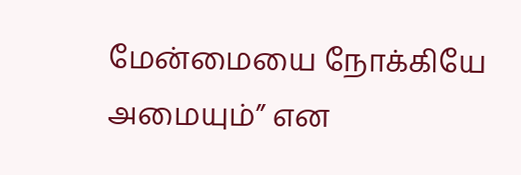மேன்மையை நோக்கியே அமையும்” என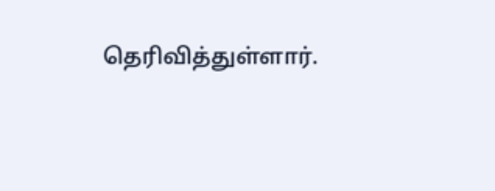தெரிவித்துள்ளார்.